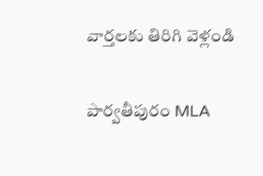వార్తలకు తిరిగి వెళ్లండి

పార్వతీపురం MLA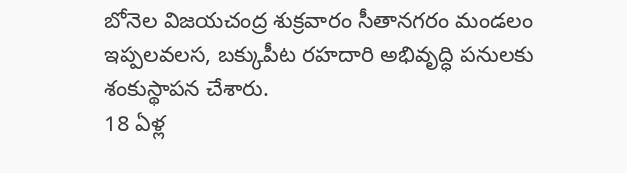బోనెల విజయచంద్ర శుక్రవారం సీతానగరం మండలం ఇప్పలవలస, బక్కుపీట రహదారి అభివృద్ధి పనులకు శంకుస్థాపన చేశారు.
18 ఏళ్ల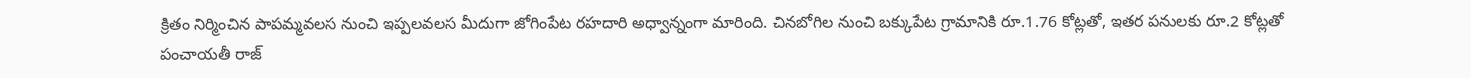క్రితం నిర్మించిన పాపమ్మవలస నుంచి ఇప్పలవలస మీదుగా జోగింపేట రహదారి అధ్వాన్నంగా మారింది. చినబోగిల నుంచి బక్కుపేట గ్రామానికి రూ.1.76 కోట్లతో, ఇతర పనులకు రూ.2 కోట్లతో పంచాయతీ రాజ్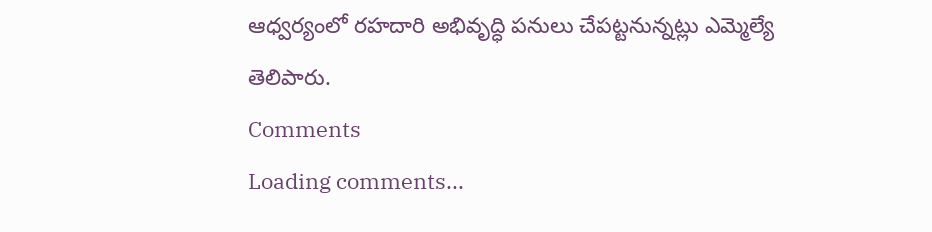ఆధ్వర్యంలో రహదారి అభివృద్ధి పనులు చేపట్టనున్నట్లు ఎమ్మెల్యే తెలిపారు.
Comments
Loading comments...